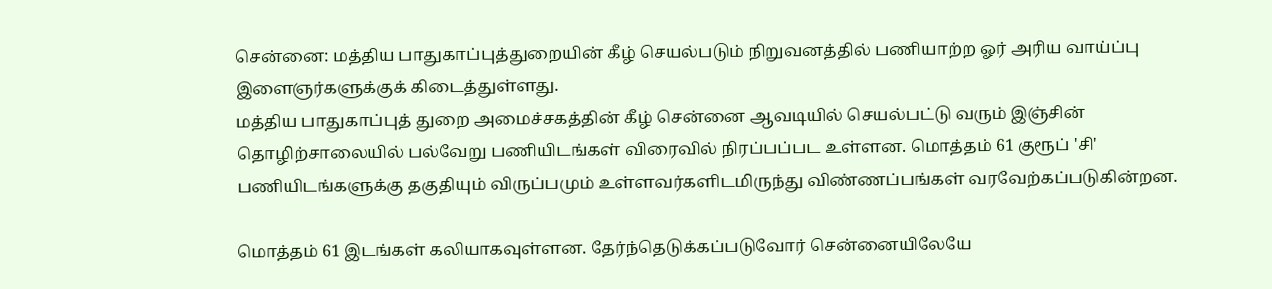சென்னை: மத்திய பாதுகாப்புத்துறையின் கீழ் செயல்படும் நிறுவனத்தில் பணியாற்ற ஓர் அரிய வாய்ப்பு இளைஞர்களுக்குக் கிடைத்துள்ளது.
மத்திய பாதுகாப்புத் துறை அமைச்சகத்தின் கீழ் சென்னை ஆவடியில் செயல்பட்டு வரும் இஞ்சின் தொழிற்சாலையில் பல்வேறு பணியிடங்கள் விரைவில் நிரப்பப்பட உள்ளன. மொத்தம் 61 குரூப் 'சி' பணியிடங்களுக்கு தகுதியும் விருப்பமும் உள்ளவர்களிடமிருந்து விண்ணப்பங்கள் வரவேற்கப்படுகின்றன.

மொத்தம் 61 இடங்கள் கலியாகவுள்ளன. தேர்ந்தெடுக்கப்படுவோர் சென்னையிலேயே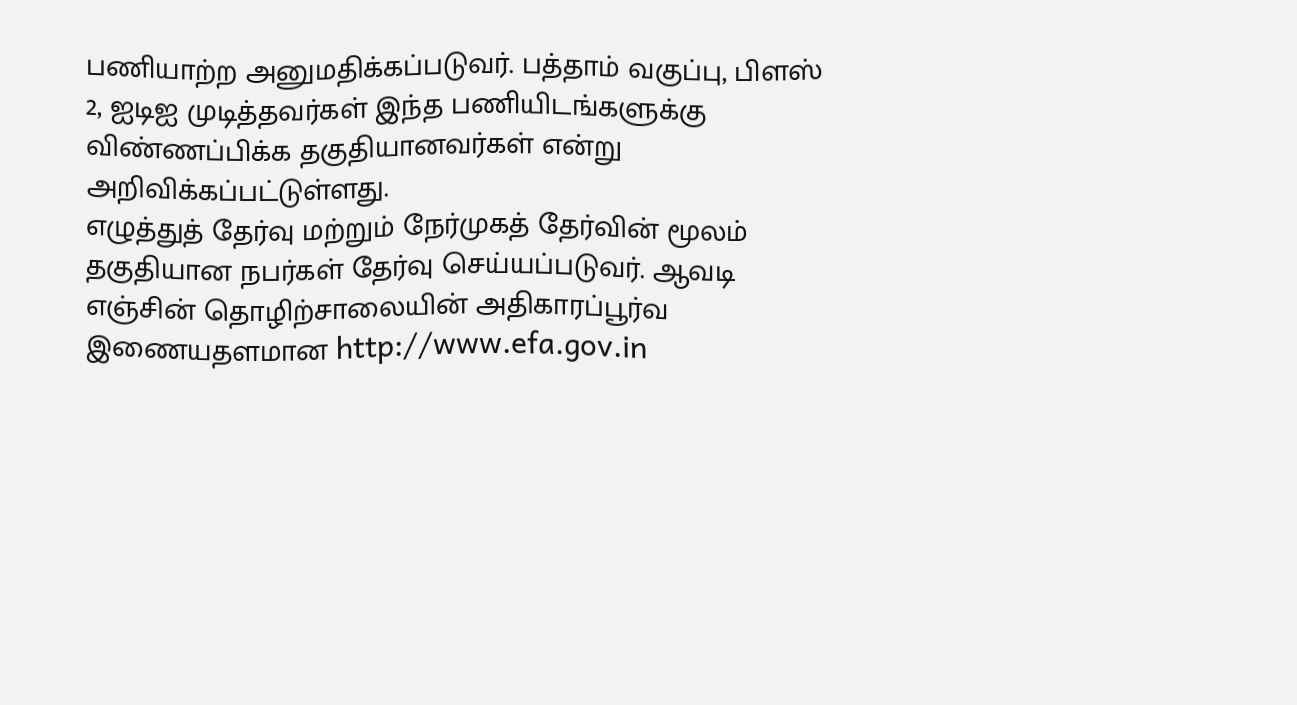பணியாற்ற அனுமதிக்கப்படுவர். பத்தாம் வகுப்பு, பிளஸ் 2, ஐடிஐ முடித்தவர்கள் இந்த பணியிடங்களுக்கு விண்ணப்பிக்க தகுதியானவர்கள் என்று அறிவிக்கப்பட்டுள்ளது.
எழுத்துத் தேர்வு மற்றும் நேர்முகத் தேர்வின் மூலம் தகுதியான நபர்கள் தேர்வு செய்யப்படுவர். ஆவடி எஞ்சின் தொழிற்சாலையின் அதிகாரப்பூர்வ இணையதளமான http://www.efa.gov.in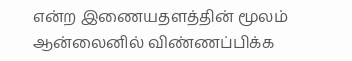என்ற இணையதளத்தின் மூலம் ஆன்லைனில் விண்ணப்பிக்க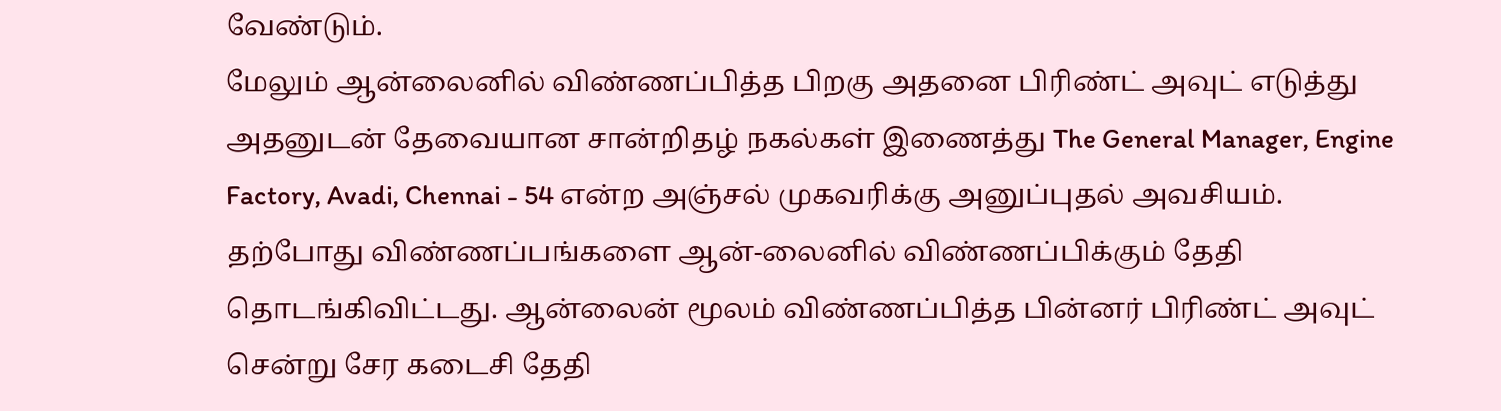வேண்டும்.
மேலும் ஆன்லைனில் விண்ணப்பித்த பிறகு அதனை பிரிண்ட் அவுட் எடுத்து அதனுடன் தேவையான சான்றிதழ் நகல்கள் இணைத்து The General Manager, Engine Factory, Avadi, Chennai - 54 என்ற அஞ்சல் முகவரிக்கு அனுப்புதல் அவசியம்.
தற்போது விண்ணப்பங்களை ஆன்-லைனில் விண்ணப்பிக்கும் தேதி தொடங்கிவிட்டது. ஆன்லைன் மூலம் விண்ணப்பித்த பின்னர் பிரிண்ட் அவுட் சென்று சேர கடைசி தேதி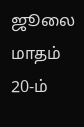ஜூலை மாதம் 20-ம்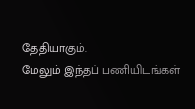தேதியாகும்.
மேலும் இந்தப் பணியிடங்கள்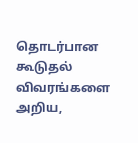தொடர்பான கூடுதல் விவரங்களை அறிய,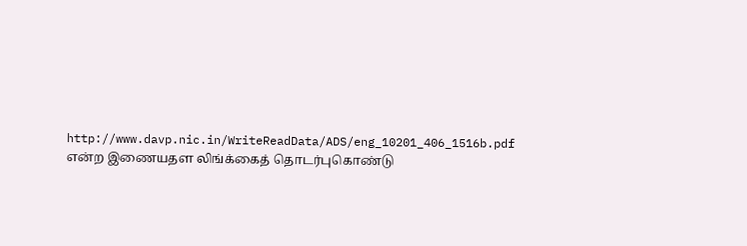http://www.davp.nic.in/WriteReadData/ADS/eng_10201_406_1516b.pdf என்ற இணையதள லிங்க்கைத் தொடர்புகொண்டு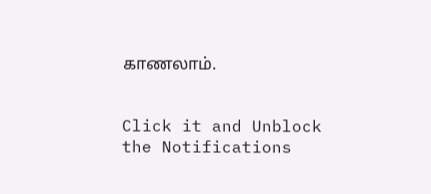காணலாம்.


Click it and Unblock the Notifications